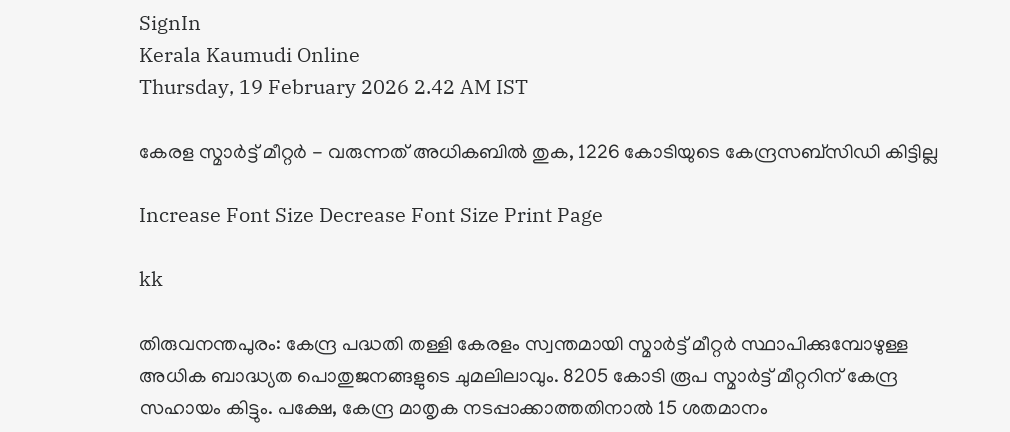SignIn
Kerala Kaumudi Online
Thursday, 19 February 2026 2.42 AM IST

കേരള സ്മാർട്ട് മീറ്റർ - വരുന്നത് അധികബിൽ തുക, 1226 കോടിയുടെ കേന്ദ്രസബ്‌സിഡി കിട്ടില്ല

Increase Font Size Decrease Font Size Print Page

kk

തിരുവനന്തപുരം: കേന്ദ്ര പദ്ധതി തള്ളി കേരളം സ്വന്തമായി സ്മാർട്ട് മീറ്റർ സ്ഥാപിക്കുമ്പോഴുള്ള അധിക ബാദ്ധ്യത പൊതുജനങ്ങളുടെ ചുമലിലാവും. 8205 കോടി രൂപ സ്മാർട്ട് മീറ്ററിന് കേന്ദ്ര സഹായം കിട്ടും. പക്ഷേ, കേന്ദ്ര മാതൃക നടപ്പാക്കാത്തതിനാൽ 15 ശതമാനം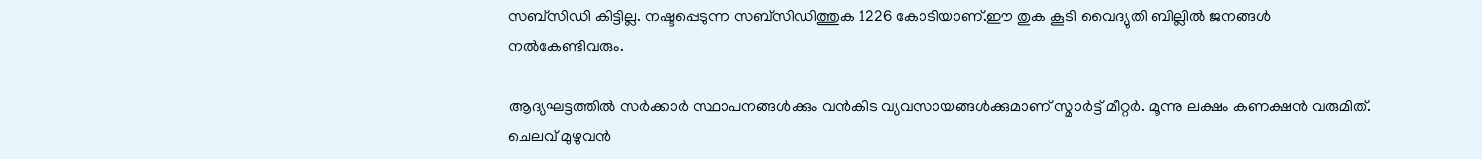സബ്സിഡി കിട്ടില്ല. നഷ്ടപ്പെടുന്ന സബ്സിഡിത്തുക 1226 കോടിയാണ്.ഈ തുക കൂടി വൈദ്യുതി ബില്ലിൽ ജനങ്ങൾ നൽകേണ്ടിവരും.

ആദ്യഘട്ടത്തിൽ സർക്കാർ സ്ഥാപനങ്ങൾക്കും വൻകിട വ്യവസായങ്ങൾക്കുമാണ് സ്മാർട്ട് മീറ്റർ. മൂന്നു ലക്ഷം കണക്ഷൻ വരുമിത്. ചെലവ് മുഴുവൻ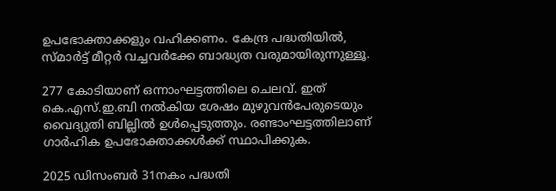ഉപഭോക്താക്കളും വഹിക്കണം. കേന്ദ്ര പദ്ധതിയിൽ, സ്മാർട്ട് മീറ്റർ വച്ചവർക്കേ ബാദ്ധ്യത വരുമായിരുന്നുള്ളൂ.

277 കോടിയാണ് ഒന്നാംഘട്ടത്തിലെ ചെലവ്. ഇത് കെ.എസ്.ഇ.ബി നൽകിയ ശേഷം മുഴുവൻപേരുടെയും വൈദ്യുതി ബില്ലിൽ ഉൾപ്പെടുത്തും. രണ്ടാംഘട്ടത്തിലാണ് ഗാർഹിക ഉപഭോക്താക്കൾക്ക് സ്ഥാപിക്കുക.

2025 ഡിസംബർ 31നകം പദ്ധതി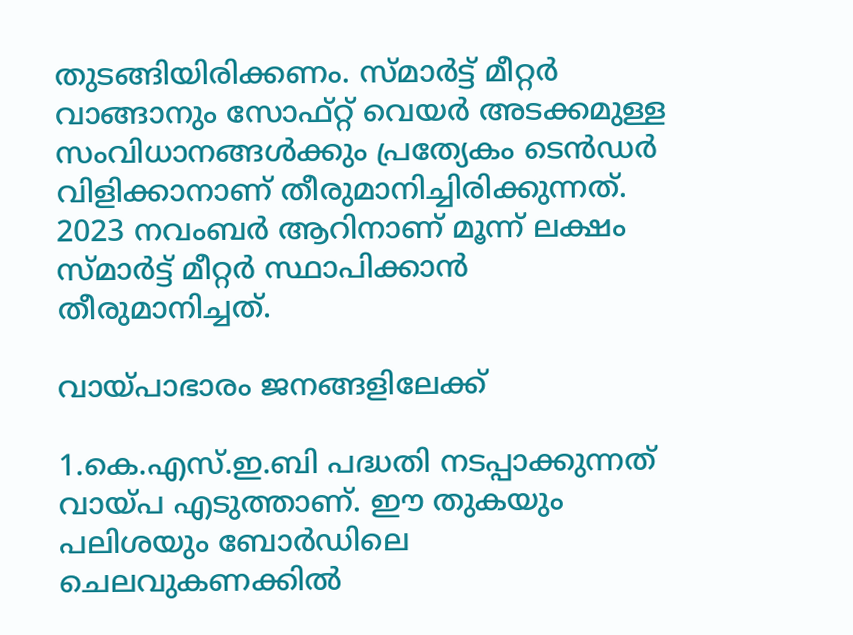തുടങ്ങിയിരിക്കണം. സ്മാർട്ട് മീറ്റർ വാങ്ങാനും സോഫ്റ്റ് വെയർ അടക്കമുള്ള സംവിധാനങ്ങൾക്കും പ്രത്യേകം ടെൻഡർ വിളിക്കാനാണ് തീരുമാനിച്ചിരിക്കുന്നത്. 2023 നവംബർ ആറിനാണ് മൂന്ന് ലക്ഷം സ്മാർട്ട് മീറ്റർ സ്ഥാപിക്കാൻ തീരുമാനിച്ചത്.

വായ്പാഭാരം ജനങ്ങളിലേക്ക്

1.കെ.എസ്.ഇ.ബി പദ്ധതി നടപ്പാക്കുന്നത് വായ്പ എടുത്താണ്. ഈ തുകയും പലിശയും ബോർഡിലെ ചെലവുകണക്കിൽ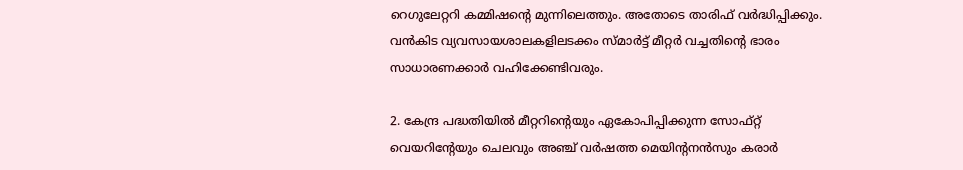റെഗുലേറ്ററി കമ്മിഷന്റെ മുന്നിലെത്തും. അതോടെ താരിഫ് വർദ്ധിപ്പിക്കും. വൻകിട വ്യവസായശാലകളിലടക്കം സ്മാർട്ട് മീറ്റർ വച്ചതിന്റെ ഭാരം സാധാരണക്കാർ വഹിക്കേണ്ടിവരും.

2. കേന്ദ്ര പദ്ധതിയിൽ മീറ്ററിന്റെയും ഏകോപിപ്പിക്കുന്ന സോഫ്റ്റ് വെയറിന്റേയും ചെലവും അഞ്ച് വർഷത്ത മെയിന്റനൻസും കരാർ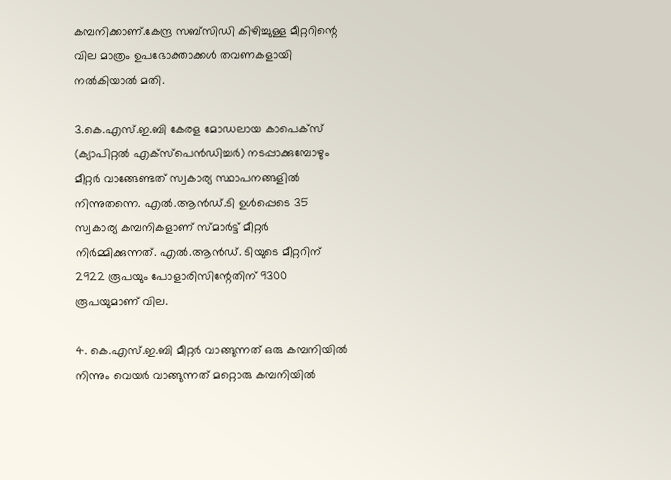കമ്പനിക്കാണ്.കേന്ദ്ര സബ്സിഡി കിഴിച്ചുള്ള മീറ്ററിന്റെ വില മാത്രം ഉപഭോക്താക്കൾ തവണകളായി നൽകിയാൽ മതി.

3.കെ.എസ്.ഇ.ബി കേരള മോഡലായ കാപെക്സ് (ക്യാപിറ്റൽ എക്സ്‌പെൻഡിച്ചർ) നടപ്പാക്കുമ്പോഴും മീറ്റർ വാങ്ങേണ്ടത് സ്വകാര്യ സ്ഥാപനങ്ങളിൽ നിന്നുതന്നെ. എൽ.ആൻഡ്.ടി ഉൾപ്പെടെ 35 സ്വകാര്യ കമ്പനികളാണ് സ്മാർട്ട് മീറ്റർ നിർമ്മിക്കുന്നത്. എൽ.ആൻഡ്. ടിയുടെ മീറ്ററിന് 2922 രൂപയും പോളാരിസിന്റേതിന് 9300 രൂപയുമാണ് വില.

4. കെ.എസ്.ഇ.ബി മീറ്റർ വാങ്ങുന്നത് ഒരു കമ്പനിയിൽ നിന്നും വെയർ വാങ്ങുന്നത് മറ്റൊരു കമ്പനിയിൽ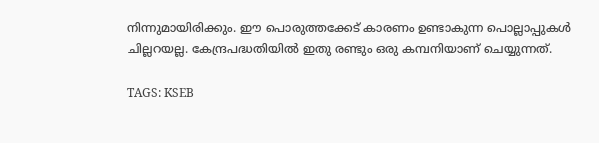നിന്നുമായിരിക്കും. ഈ പൊരുത്തക്കേട് കാരണം ഉണ്ടാകുന്ന പൊല്ലാപ്പുകൾ ചില്ലറയല്ല. കേന്ദ്രപദ്ധതിയിൽ ഇതു രണ്ടും ഒരു കമ്പനിയാണ് ചെയ്യുന്നത്.

TAGS: KSEB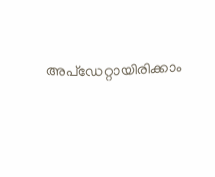അപ്ഡേറ്റായിരിക്കാം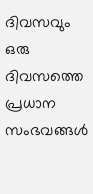ദിവസവും
ഒരു ദിവസത്തെ പ്രധാന സംഭവങ്ങൾ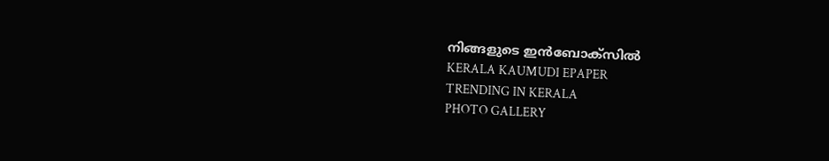നിങ്ങളുടെ ഇൻബോക്സിൽ
KERALA KAUMUDI EPAPER
TRENDING IN KERALA
PHOTO GALLERY